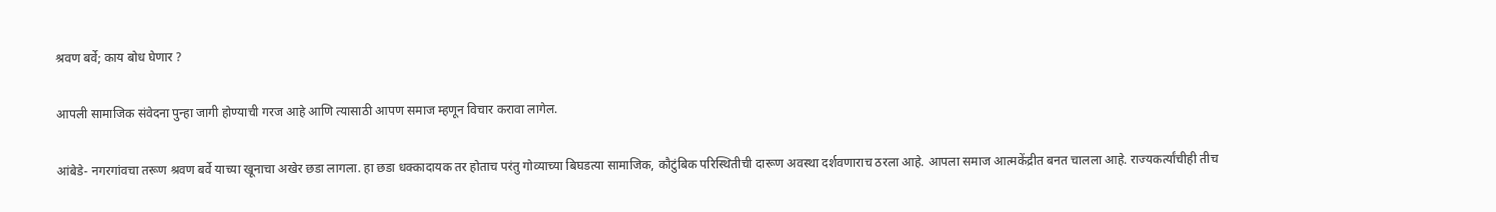श्रवण बर्वे; काय बोध घेणार ?

आपली सामाजिक संवेदना पुन्हा जागी होण्याची गरज आहे आणि त्यासाठी आपण समाज म्हणून विचार करावा लागेल.

आंबेडे- नगरगांवचा तरूण श्रवण बर्वे याच्या खूनाचा अखेर छडा लागला. हा छडा धक्कादायक तर होताच परंतु गोव्याच्या बिघडत्या सामाजिक, कौटुंबिक परिस्थितीची दारूण अवस्था दर्शवणाराच ठरला आहे. आपला समाज आत्मकेंद्रीत बनत चालला आहे. राज्यकर्त्यांचीही तीच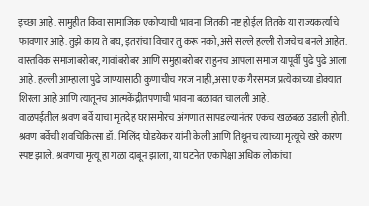इच्छा आहे. सामुहीत किंवा सामाजिक एकोप्याची भावना जितकी नष्ट होईल तितके या राज्यकर्त्यांचे फावणार आहे. तुझे काय ते बघ, इतरांचा विचार तु करू नको,असे सल्ले हल्ली रोजचेच बनले आहेत. वास्तविक समाजाबरोबर, गावांबरोबर आणि समुहाबरोबर राहुनच आपला समाज यापूर्वी पुढे पुढे आला आहे. हल्ली आम्हाला पुढे जाण्यासाठी कुणाचीच गरज नाही,असा एक गैरसमज प्रत्येकाच्या डोक्यात शिरला आहे आणि त्यातूनच आत्मकेंद्रीतपणाची भावना बळावत चालली आहे.
वाळपईतील श्रवण बर्वे याचा मृतदेह घरासमोरच अंगणात सापडल्यानंतर एकच खळबळ उडाली होती. श्रवण बर्वेची शवचिकित्सा डॉ. मिलिंद घोडयेकर यांनी केली आणि तिथूनच त्याच्या मृत्यूचे खरे कारण स्पष्ट झाले. श्रवणचा मृत्यू हा गळा दाबून झाला, या घटनेत एकापेक्षा अधिक लोकांचा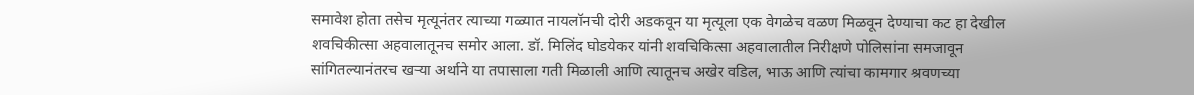समावेश होता तसेच मृत्यूनंतर त्याच्या गळ्यात नायलॉनची दोरी अडकवून या मृत्यूला एक वेगळेच वळण मिळवून देण्याचा कट हा देखील शवचिकीत्सा अहवालातूनच समोर आला. डॉ. मिलिंद घोडयेकर यांनी शवचिकित्सा अहवालातील निरीक्षणे पोलिसांना समजावून सांगितल्यानंतरच खऱ्या अर्थाने या तपासाला गती मिळाली आणि त्यातूनच अखेर वडिल, भाऊ आणि त्यांचा कामगार श्रवणच्या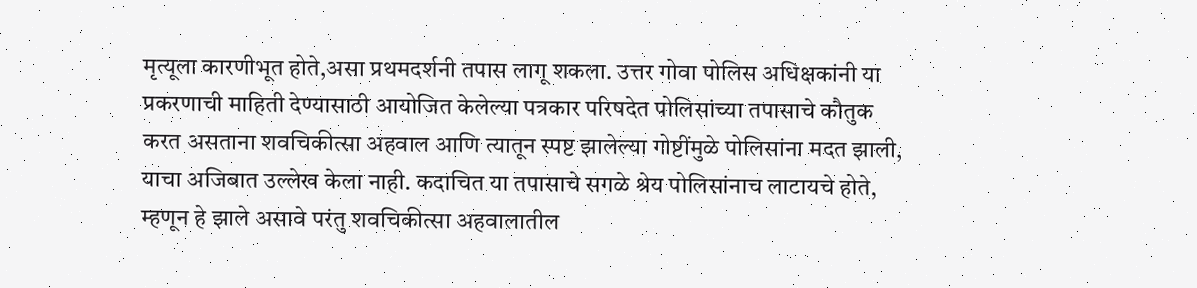मृत्यूला कारणीभूत होते,असा प्रथमदर्शनी तपास लागू शकला. उत्तर गोवा पोलिस अधिक्षकांनी या प्रकरणाची माहिती देण्यासाठी आयोजित केलेल्या पत्रकार परिषदेत पोलिसांच्या तपासाचे कौतुक करत असताना शवचिकीत्सा अहवाल आणि त्यातून स्पष्ट झालेल्या गोष्टींमुळे पोलिसांना मदत झाली, याचा अजिबात उल्लेख केला नाही. कदाचित या तपासाचे सगळे श्रेय पोलिसांनाच लाटायचे होते, म्हणून हे झाले असावे परंतु शवचिकीत्सा अहवालातील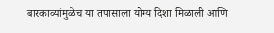बारकाव्यांमुळेच या तपासाला योग्य दिशा मिळाली आणि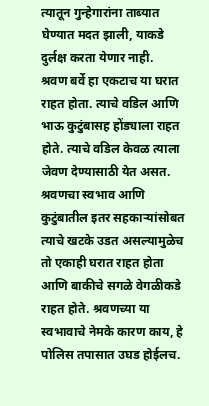त्यातून गुन्हेगारांना ताब्यात घेण्यात मदत झाली, याकडे दुर्लक्ष करता येणार नाही.
श्रवण बर्वे हा एकटाच या घरात राहत होता. त्याचे वडिल आणि भाऊ कुटुंबासह होंड्याला राहत होते. त्याचे वडिल केवळ त्याला जेवण देण्यासाठी येत असत. श्रवणचा स्वभाव आणि कुटुंबातील इतर सहकाऱ्यांसोबत त्याचे खटके उडत असल्यामुळेच तो एकाही घरात राहत होता आणि बाकीचे सगळे वेगळीकडे राहत होते. श्रवणच्या या स्वभावाचे नेमके कारण काय, हे पोलिस तपासात उघड होईलच.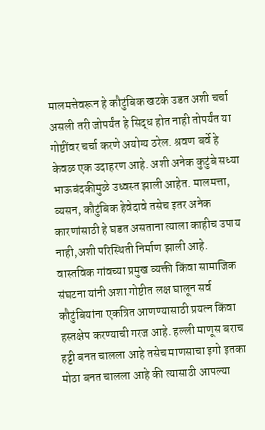मालमत्तेवरून हे कौटुंबिक खटके उडत अशी चर्चा असली तरी जोपर्यंत हे सिद्ध होत नाही तोपर्यंत या गोष्टींवर चर्चा करणे अयोग्य ठरेल. श्रवण बर्वे हे केवळ एक उदाहरण आहे. अशी अनेक कुटुंबे सध्या भाऊबंदकीमुळे उध्वस्त झाली आहेत. मालमत्ता, व्यसन, कौटुंबिक हेवेदावे तसेच इतर अनेक कारणांसाठी हे घडत असताना त्याला काहीच उपाय नाही,अशी परिस्थिती निर्माण झाली आहे. वास्तविक गांवच्या प्रमुख व्यक्ती किंवा सामाजिक संघटना यांनी अशा गोष्टीत लक्ष घालून सर्व कौटुंबियांना एकत्रित आणण्यासाठी प्रयत्न किंवा हस्तक्षेप करण्याची गरज आहे. हल्ली माणूस बराच हट्टी बनत चालला आहे तसेच माणसाचा इगो इतका मोठा बनत चालला आहे की त्यासाठी आपल्या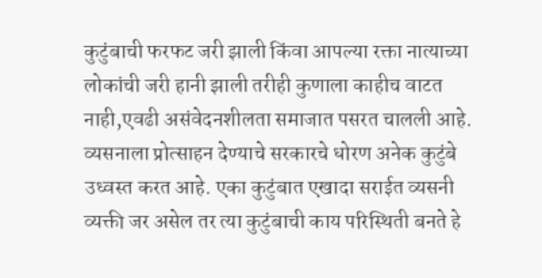कुटुंबाची फरफट जरी झाली किंवा आपल्या रक्ता नात्याच्या लोकांची जरी हानी झाली तरीही कुणाला काहीच वाटत नाही,एवढी असंवेदनशीलता समाजात पसरत चालली आहे. व्यसनाला प्रोत्साहन देण्याचे सरकारचे धोरण अनेक कुटुंबे उध्वस्त करत आहे. एका कुटुंबात एखादा सराईत व्यसनी व्यक्ती जर असेल तर त्या कुटुंबाची काय परिस्थिती बनते हे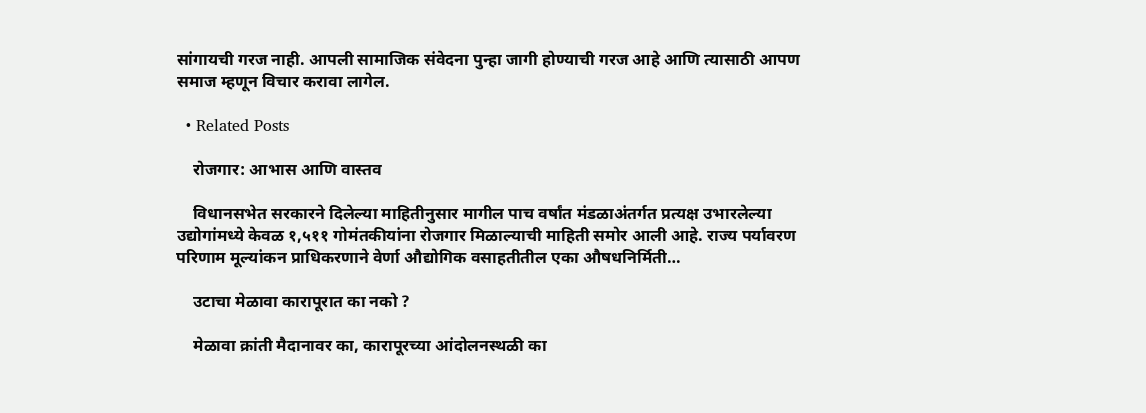सांगायची गरज नाही. आपली सामाजिक संवेदना पुन्हा जागी होण्याची गरज आहे आणि त्यासाठी आपण समाज म्हणून विचार करावा लागेल.

  • Related Posts

    रोजगार: आभास आणि वास्तव

    विधानसभेत सरकारने दिलेल्या माहितीनुसार मागील पाच वर्षांत मंडळाअंतर्गत प्रत्यक्ष उभारलेल्या उद्योगांमध्ये केवळ १,५११ गोमंतकीयांना रोजगार मिळाल्याची माहिती समोर आली आहे. राज्य पर्यावरण परिणाम मूल्यांकन प्राधिकरणाने वेर्णा औद्योगिक वसाहतीतील एका औषधनिर्मिती…

    उटाचा मेळावा कारापूरात का नको ?

    मेळावा क्रांती मैदानावर का, कारापूरच्या आंदोलनस्थळी का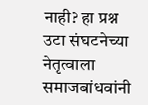नाही? हा प्रश्न उटा संघटनेच्या नेतृत्वाला समाजबांधवांनी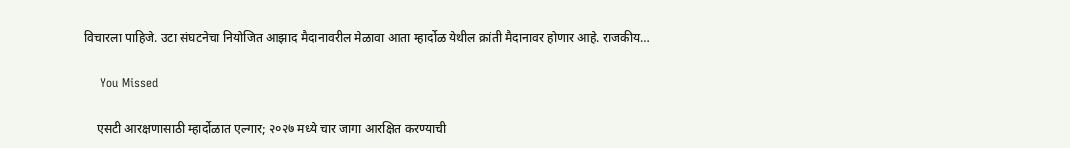विचारला पाहिजे. उटा संघटनेचा नियोजित आझाद मैदानावरील मेळावा आता म्हार्दोळ येथील क्रांती मैदानावर होणार आहे. राजकीय…

    You Missed

    एसटी आरक्षणासाठी म्हार्दोळात एल्गार; २०२७ मध्ये चार जागा आरक्षित करण्याची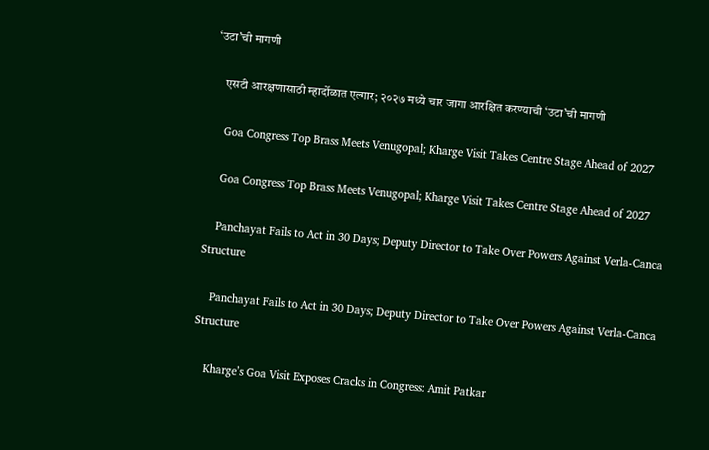‘उटा’ची मागणी

    एसटी आरक्षणासाठी म्हार्दोळात एल्गार; २०२७ मध्ये चार जागा आरक्षित करण्याची ‘उटा’ची मागणी

    Goa Congress Top Brass Meets Venugopal; Kharge Visit Takes Centre Stage Ahead of 2027

    Goa Congress Top Brass Meets Venugopal; Kharge Visit Takes Centre Stage Ahead of 2027

    Panchayat Fails to Act in 30 Days; Deputy Director to Take Over Powers Against Verla-Canca Structure

    Panchayat Fails to Act in 30 Days; Deputy Director to Take Over Powers Against Verla-Canca Structure

    Kharge’s Goa Visit Exposes Cracks in Congress: Amit Patkar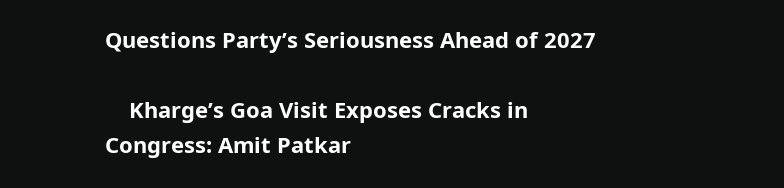Questions Party’s Seriousness Ahead of 2027

    Kharge’s Goa Visit Exposes Cracks in Congress: Amit Patkar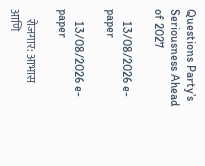Questions Party’s Seriousness Ahead of 2027

    13/08/2026 e-paper

    13/08/2026 e-paper

    रोजगार: आभास आणि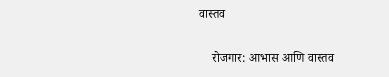वास्तव

    रोजगार: आभास आणि वास्तव